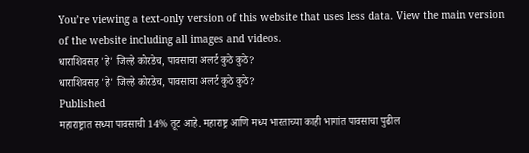You’re viewing a text-only version of this website that uses less data. View the main version of the website including all images and videos.
धाराशिवसह 'हे' जिल्हे कोरडेच, पावसाचा अलर्ट कुठे कुठे?
धाराशिवसह 'हे' जिल्हे कोरडेच, पावसाचा अलर्ट कुठे कुठे?
Published
महाराष्ट्रात सध्या पावसाची 14% तूट आहे. महाराष्ट्र आणि मध्य भारताच्या काही भागांत पावसाचा पुढील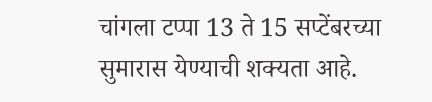चांगला टप्पा 13 ते 15 सप्टेंबरच्या सुमारास येण्याची शक्यता आहे.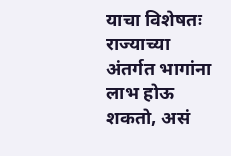याचा विशेषतः राज्याच्या अंतर्गत भागांना लाभ होऊ शकतो, असं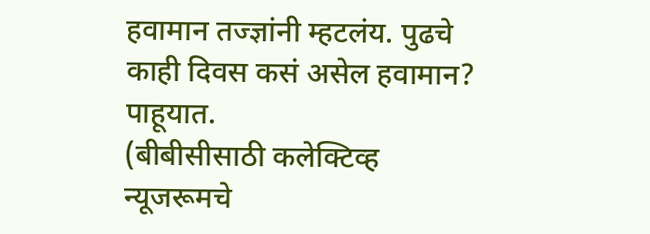हवामान तज्ज्ञांनी म्हटलंय. पुढचे काही दिवस कसं असेल हवामान? पाहूयात.
(बीबीसीसाठी कलेक्टिव्ह न्यूजरूमचे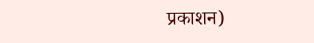प्रकाशन)